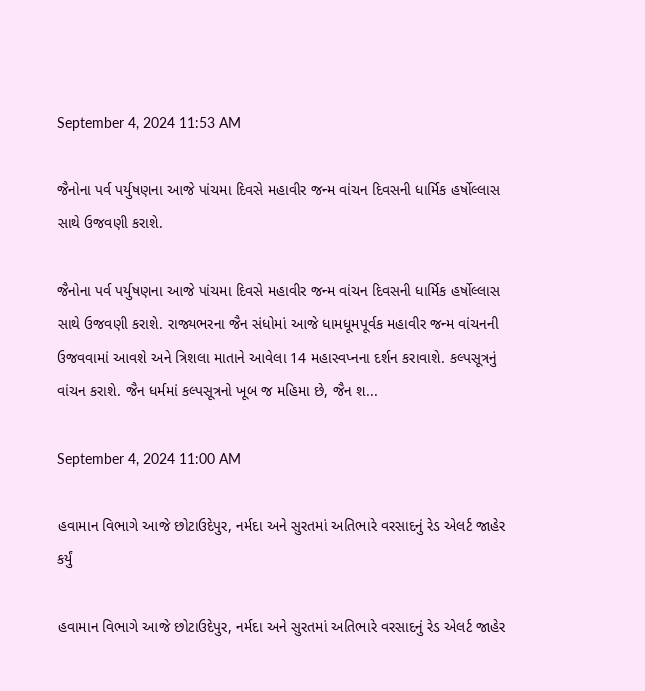September 4, 2024 11:53 AM

જૈનોના પર્વ પર્યુષણના આજે પાંચમા દિવસે મહાવીર જન્મ વાંચન દિવસની ધાર્મિક હર્ષોલ્લાસ સાથે ઉજવણી કરાશે.

જૈનોના પર્વ પર્યુષણના આજે પાંચમા દિવસે મહાવીર જન્મ વાંચન દિવસની ધાર્મિક હર્ષોલ્લાસ સાથે ઉજવણી કરાશે. રાજ્યભરના જૈન સંધોમાં આજે ધામધૂમપૂર્વક મહાવીર જન્મ વાંચનની ઉજવવામાં આવશે અને ત્રિશલા માતાને આવેલા 14 મહાસ્વપ્નના દર્શન કરાવાશે. કલ્પસૂત્રનું વાંચન કરાશે. જૈન ધર્મમાં કલ્પસૂત્રનો ખૂબ જ મહિમા છે, જૈન શ...

September 4, 2024 11:00 AM

હવામાન વિભાગે આજે છોટાઉદેપુર, નર્મદા અને સુરતમાં અતિભારે વરસાદનું રેડ એલર્ટ જાહેર કર્યું

હવામાન વિભાગે આજે છોટાઉદેપુર, નર્મદા અને સુરતમાં અતિભારે વરસાદનું રેડ એલર્ટ જાહેર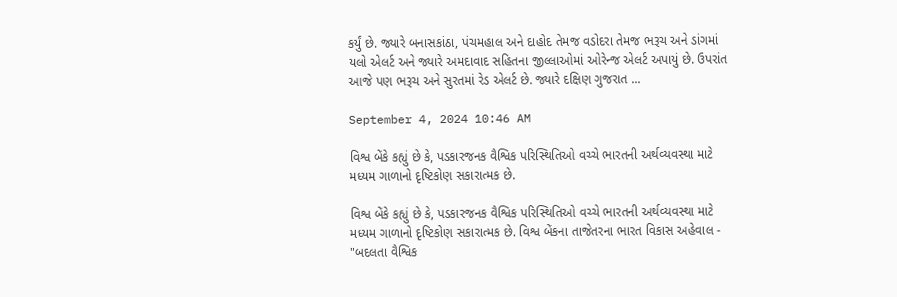કર્યું છે. જ્યારે બનાસકાંઠા, પંચમહાલ અને દાહોદ તેમજ વડોદરા તેમજ ભરૂચ અને ડાંગમાં યલો એલર્ટ અને જ્યારે અમદાવાદ સહિતના જીલ્લાઓમાં ઓરેન્જ એલર્ટ અપાયું છે. ઉપરાંત આજે પણ ભરૂચ અને સુરતમાં રેડ એલર્ટ છે. જ્યારે દક્ષિણ ગુજરાત ...

September 4, 2024 10:46 AM

વિશ્વ બેંકે કહ્યું છે કે, પડકારજનક વૈશ્વિક પરિસ્થિતિઓ વચ્ચે ભારતની અર્થવ્યવસ્થા માટે મધ્યમ ગાળાનો દૃષ્ટિકોણ સકારાત્મક છે.

વિશ્વ બેંકે કહ્યું છે કે, પડકારજનક વૈશ્વિક પરિસ્થિતિઓ વચ્ચે ભારતની અર્થવ્યવસ્થા માટે મધ્યમ ગાળાનો દૃષ્ટિકોણ સકારાત્મક છે. વિશ્વ બેંકના તાજેતરના ભારત વિકાસ અહેવાલ - "બદલતા વૈશ્વિક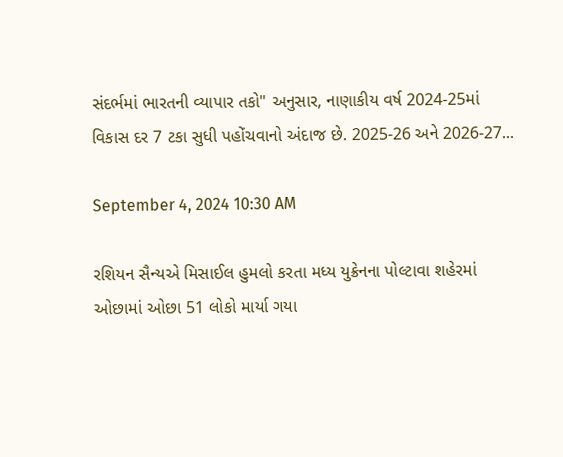સંદર્ભમાં ભારતની વ્યાપાર તકો" અનુસાર, નાણાકીય વર્ષ 2024-25માં વિકાસ દર 7 ટકા સુધી પહોંચવાનો અંદાજ છે. 2025-26 અને 2026-27...

September 4, 2024 10:30 AM

રશિયન સૈન્યએ મિસાઈલ હુમલો કરતા મધ્ય યુક્રેનના પોલ્ટાવા શહેરમાં ઓછામાં ઓછા 51 લોકો માર્યા ગયા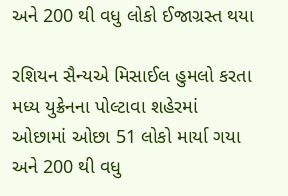અને 200 થી વધુ લોકો ઈજાગ્રસ્ત થયા

રશિયન સૈન્યએ મિસાઈલ હુમલો કરતા મધ્ય યુક્રેનના પોલ્ટાવા શહેરમાં ઓછામાં ઓછા 51 લોકો માર્યા ગયા અને 200 થી વધુ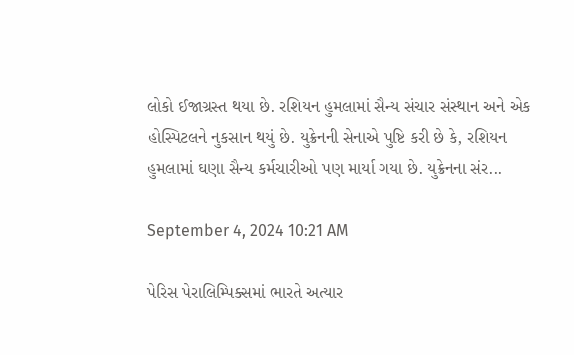લોકો ઈજાગ્રસ્ત થયા છે. રશિયન હુમલામાં સૈન્ય સંચાર સંસ્થાન અને એક હોસ્પિટલને નુકસાન થયું છે. યુક્રેનની સેનાએ પુષ્ટિ કરી છે કે, રશિયન હુમલામાં ઘણા સૈન્ય કર્મચારીઓ પણ માર્યા ગયા છે. યુક્રેનના સંર...

September 4, 2024 10:21 AM

પેરિસ પેરાલિમ્પિક્સમાં ભારતે અત્યાર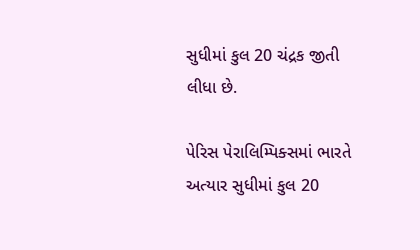સુધીમાં કુલ 20 ચંદ્રક જીતી લીધા છે.

પેરિસ પેરાલિમ્પિક્સમાં ભારતે અત્યાર સુધીમાં કુલ 20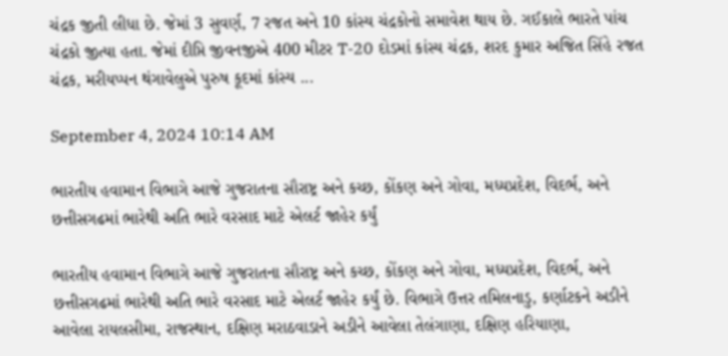ચંદ્રક જીતી લીધા છે. જેમાં 3 સુવર્ણ, 7 રજત અને 10 કાંસ્ય ચંદ્રકોનો સમાવેશ થાય છે. ગઈકાલે ભારતે પાંચ ચંદ્રકો જીત્યા હતા. જેમાં દીપ્તિ જીવનજીએ 400 મીટર T-20 દોડમાં કાંસ્ય ચંદ્રક, શરદ કુમાર અજિત સિંહે રજત ચંદ્રક, મરીયપ્પન થંગાવેલુએ પુરુષ કૂદમાં કાંસ્ય ...

September 4, 2024 10:14 AM

ભારતીય હવામાન વિભાગે આજે ગુજરાતના સૌરાષ્ટ્ર અને કચ્છ, કોંકણ અને ગોવા, મધ્યપ્રદેશ, વિદર્ભ, અને છત્તીસગઢમાં ભારેથી અતિ ભારે વરસાદ માટે એલર્ટ જાહેર કર્યું

ભારતીય હવામાન વિભાગે આજે ગુજરાતના સૌરાષ્ટ્ર અને કચ્છ, કોંકણ અને ગોવા, મધ્યપ્રદેશ, વિદર્ભ, અને છત્તીસગઢમાં ભારેથી અતિ ભારે વરસાદ માટે એલર્ટ જાહેર કર્યું છે. વિભાગે ઉત્તર તમિલનાડુ, કર્ણાટકને અડીને આવેલા રાયલસીમા, રાજસ્થાન, દક્ષિણ મરાઠવાડાને અડીને આવેલા તેલંગાણા, દક્ષિણ હરિયાણા,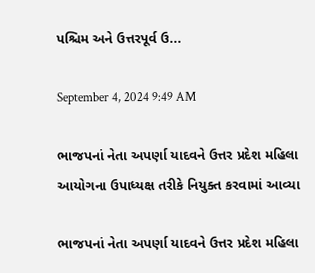પશ્ચિમ અને ઉત્તરપૂર્વ ઉ...

September 4, 2024 9:49 AM

ભાજપનાં નેતા અપર્ણા યાદવને ઉત્તર પ્રદેશ મહિલા આયોગના ઉપાધ્યક્ષ તરીકે નિયુક્ત કરવામાં આવ્યા

ભાજપનાં નેતા અપર્ણા યાદવને ઉત્તર પ્રદેશ મહિલા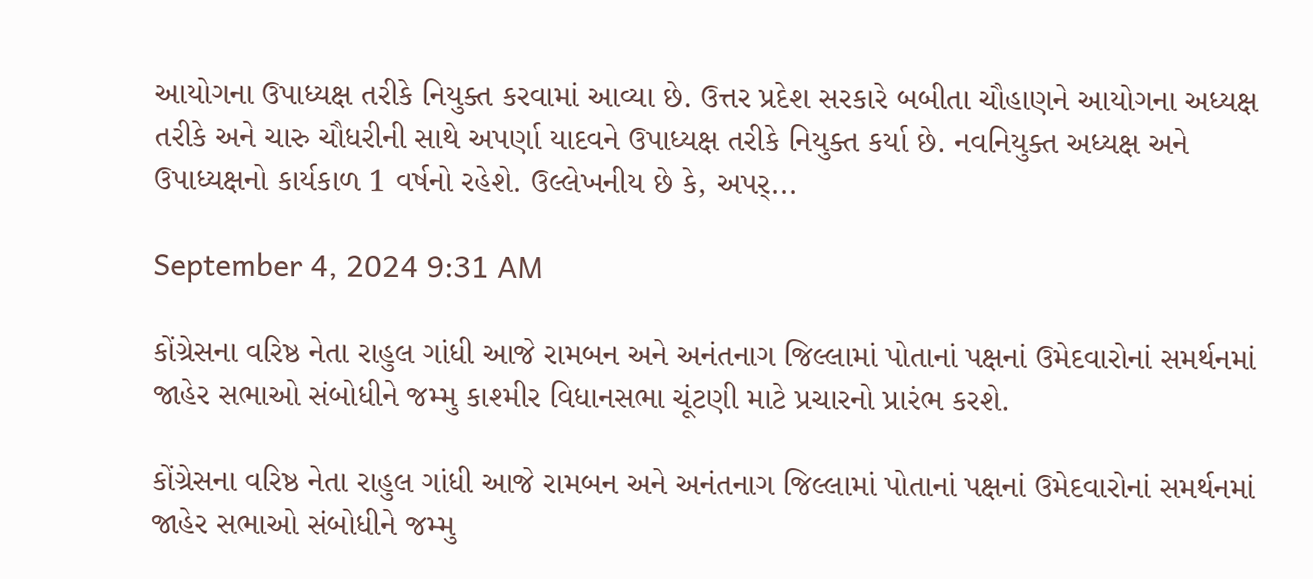આયોગના ઉપાધ્યક્ષ તરીકે નિયુક્ત કરવામાં આવ્યા છે. ઉત્તર પ્રદેશ સરકારે બબીતા ચૌહાણને આયોગના અધ્યક્ષ તરીકે અને ચારુ ચૌધરીની સાથે અપર્ણા યાદવને ઉપાધ્યક્ષ તરીકે નિયુક્ત કર્યા છે. નવનિયુક્ત અધ્યક્ષ અને ઉપાધ્યક્ષનો કાર્યકાળ 1 વર્ષનો રહેશે. ઉલ્લેખનીય છે કે, અપર્...

September 4, 2024 9:31 AM

કોંગ્રેસના વરિષ્ઠ નેતા રાહુલ ગાંધી આજે રામબન અને અનંતનાગ જિલ્લામાં પોતાનાં પક્ષનાં ઉમેદવારોનાં સમર્થનમાં જાહેર સભાઓ સંબોધીને જમ્મુ કાશ્મીર વિધાનસભા ચૂંટણી માટે પ્રચારનો પ્રારંભ કરશે.

કોંગ્રેસના વરિષ્ઠ નેતા રાહુલ ગાંધી આજે રામબન અને અનંતનાગ જિલ્લામાં પોતાનાં પક્ષનાં ઉમેદવારોનાં સમર્થનમાં જાહેર સભાઓ સંબોધીને જમ્મુ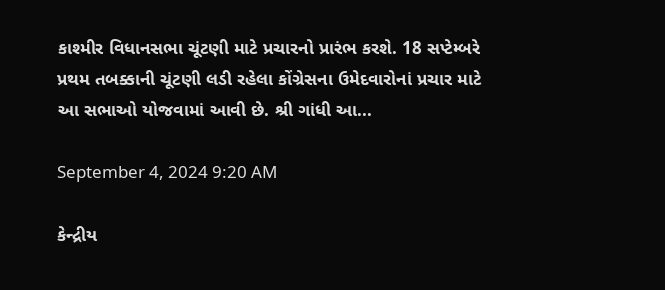કાશ્મીર વિધાનસભા ચૂંટણી માટે પ્રચારનો પ્રારંભ કરશે. 18 સપ્ટેમ્બરે પ્રથમ તબક્કાની ચૂંટણી લડી રહેલા કોંગ્રેસના ઉમેદવારોનાં પ્રચાર માટે આ સભાઓ યોજવામાં આવી છે. શ્રી ગાંધી આ...

September 4, 2024 9:20 AM

કેન્દ્રીય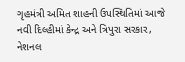ગૃહમંત્રી અમિત શાહની ઉપસ્થિતિમાં આજે નવી દિલ્હીમાં કેન્દ્ર અને ત્રિપુરા સરકાર, નેશનલ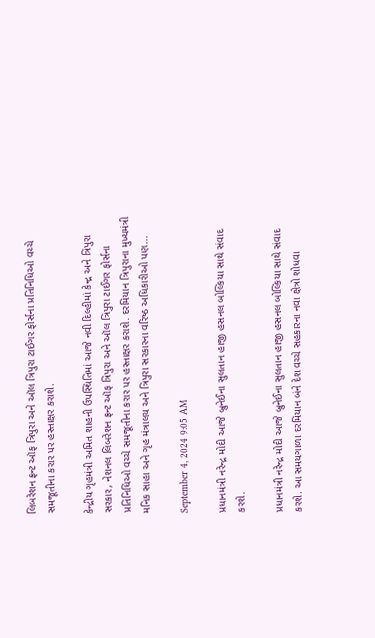લિબરેશન ફ્રન્ટ ઑફ ત્રિપુરા અને ઑલ ત્રિપુરા ટાઈગર ફોર્સના પ્રતિનિધિઓ વચ્ચે સમજૂતીના કરાર પર હસ્તાક્ષર કરાશે.

કેન્દ્રીય ગૃહમંત્રી અમિત શાહની ઉપસ્થિતિમાં આજે નવી દિલ્હીમાં કેન્દ્ર અને ત્રિપુરા સરકાર, નેશનલ લિબરેશન ફ્રન્ટ ઑફ ત્રિપુરા અને ઑલ ત્રિપુરા ટાઈગર ફોર્સના પ્રતિનિધિઓ વચ્ચે સમજૂતીના કરાર પર હસ્તાક્ષર કરાશે. દરમિયાન ત્રિપુરાના મુખ્યમંત્રી મનિક સાહા અને ગૃહ મંત્રાલય અને ત્રિપુરા સરકારના વરિષ્ઠ અધિકારીઓ પણ...

September 4, 2024 9:05 AM

પ્રધાનમંત્રી નરેન્દ્ર મોદી આજે બ્રુનેઈના સુલતાન હાજી હસનલ બોલ્કિયા સાથે સંવાદ કરશે.

પ્રધાનમંત્રી નરેન્દ્ર મોદી આજે બ્રુનેઈના સુલતાન હાજી હસનલ બોલ્કિયા સાથે સંવાદ કરશે. આ સમયગાળા દરમિયાન બંને દેશ વચ્ચે સહકારના નવા ક્ષેત્રો શોધવા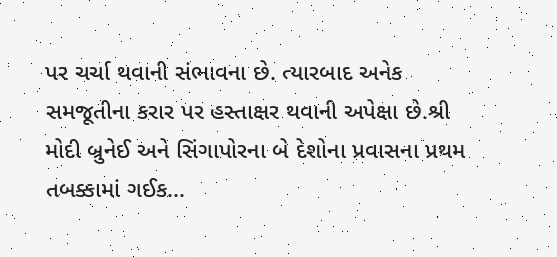પર ચર્ચા થવાની સંભાવના છે. ત્યારબાદ અનેક સમજૂતીના કરાર પર હસ્તાક્ષર થવાની અપેક્ષા છે.શ્રી મોદી બ્રુનેઈ અને સિંગાપોરના બે દેશોના પ્રવાસના પ્રથમ તબક્કામાં ગઈક...